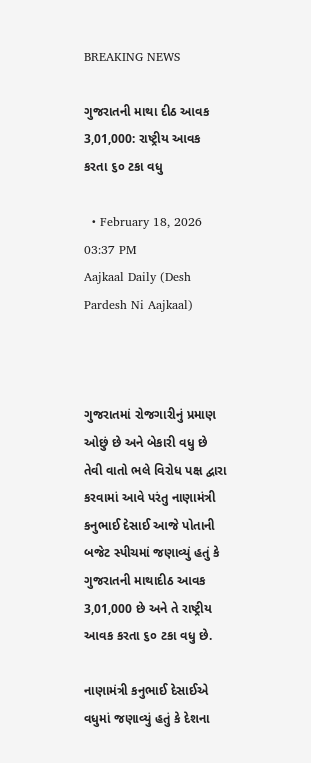BREAKING NEWS

ગુજરાતની માથા દીઠ આવક 3,01,000: રાષ્ટ્રીય આવક કરતા ૬૦ ટકા વધુ

  • February 18, 2026 03:37 PM
Aajkaal Daily (Desh Pardesh Ni Aajkaal)



ગુજરાતમાં રોજગારીનું પ્રમાણ ઓછું છે અને બેકારી વધુ છે તેવી વાતો ભલે વિરોધ પક્ષ દ્વારા કરવામાં આવે પરંતુ નાણામંત્રી કનુભાઈ દેસાઈ આજે પોતાની બજેટ સ્પીચમાં જણાવ્યું હતું કે ગુજરાતની માથાદીઠ આવક 3,01,000 છે અને તે રાષ્ટ્રીય આવક કરતા ૬૦ ટકા વધુ છે.

નાણામંત્રી કનુભાઈ દેસાઈએ વધુમાં જણાવ્યું હતું કે દેશના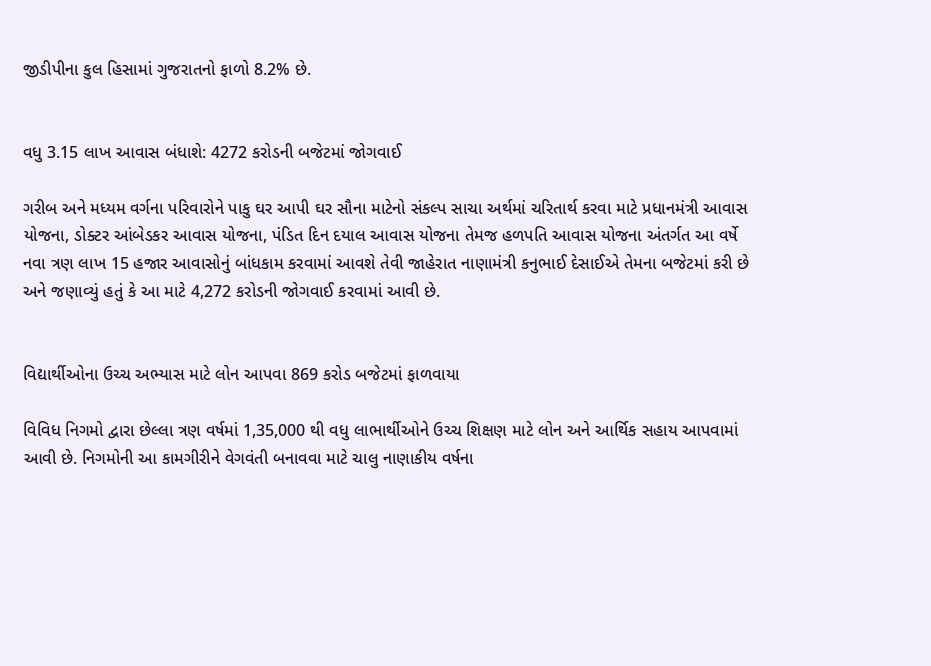જીડીપીના કુલ હિસામાં ગુજરાતનો ફાળો 8.2% છે.


વધુ 3.15 લાખ આવાસ બંધાશે: 4272 કરોડની બજેટમાં જોગવાઈ

ગરીબ અને મધ્યમ વર્ગના પરિવારોને પાકુ ઘર આપી ઘર સૌના માટેનો સંકલ્પ સાચા અર્થમાં ચરિતાર્થ કરવા માટે પ્રધાનમંત્રી આવાસ યોજના, ડોક્ટર આંબેડકર આવાસ યોજના, પંડિત દિન દયાલ આવાસ યોજના તેમજ હળપતિ આવાસ યોજના અંતર્ગત આ વર્ષે નવા ત્રણ લાખ 15 હજાર આવાસોનું બાંધકામ કરવામાં આવશે તેવી જાહેરાત નાણામંત્રી કનુભાઈ દેસાઈએ તેમના બજેટમાં કરી છે અને જણાવ્યું હતું કે આ માટે 4,272 કરોડની જોગવાઈ કરવામાં આવી છે.


વિદ્યાર્થીઓના ઉચ્ચ અભ્યાસ માટે લોન આપવા 869 કરોડ બજેટમાં ફાળવાયા

વિવિધ નિગમો દ્વારા છેલ્લા ત્રણ વર્ષમાં 1,35,000 થી વધુ લાભાર્થીઓને ઉચ્ચ શિક્ષણ માટે લોન અને આર્થિક સહાય આપવામાં આવી છે. નિગમોની આ કામગીરીને વેગવંતી બનાવવા માટે ચાલુ નાણાકીય વર્ષના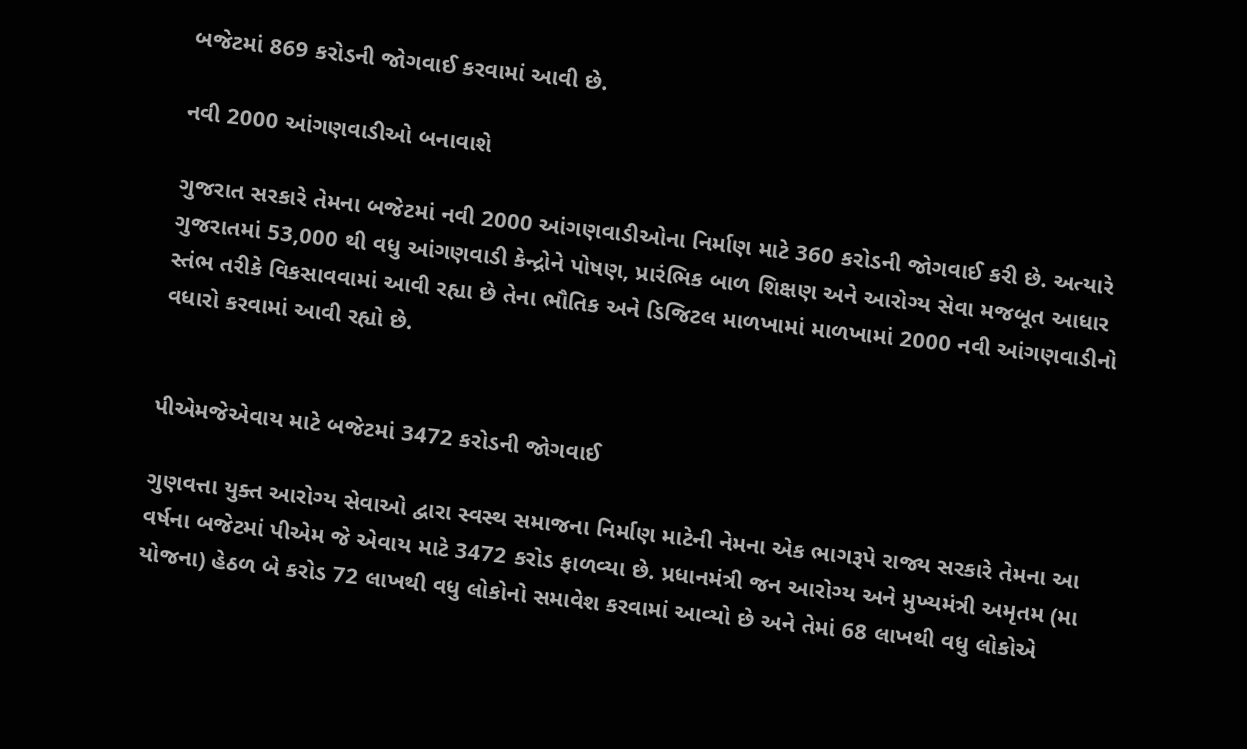બજેટમાં 869 કરોડની જોગવાઈ કરવામાં આવી છે.

નવી 2000 આંગણવાડીઓ બનાવાશે

ગુજરાત સરકારે તેમના બજેટમાં નવી 2000 આંગણવાડીઓના નિર્માણ માટે 360 કરોડની જોગવાઈ કરી છે. અત્યારે ગુજરાતમાં 53,000 થી વધુ આંગણવાડી કેન્દ્રોને પોષણ, પ્રારંભિક બાળ શિક્ષણ અને આરોગ્ય સેવા મજબૂત આધાર સ્તંભ તરીકે વિકસાવવામાં આવી રહ્યા છે તેના ભૌતિક અને ડિજિટલ માળખામાં માળખામાં 2000 નવી આંગણવાડીનો વધારો કરવામાં આવી રહ્યો છે.


પીએમજેએવાય માટે બજેટમાં 3472 કરોડની જોગવાઈ

ગુણવત્તા યુક્ત આરોગ્ય સેવાઓ દ્વારા સ્વસ્થ સમાજના નિર્માણ માટેની નેમના એક ભાગરૂપે રાજ્ય સરકારે તેમના આ વર્ષના બજેટમાં પીએમ જે એવાય માટે 3472 કરોડ ફાળવ્યા છે. પ્રધાનમંત્રી જન આરોગ્ય અને મુખ્યમંત્રી અમૃતમ (મા યોજના) હેઠળ બે કરોડ 72 લાખથી વધુ લોકોનો સમાવેશ કરવામાં આવ્યો છે અને તેમાં 68 લાખથી વધુ લોકોએ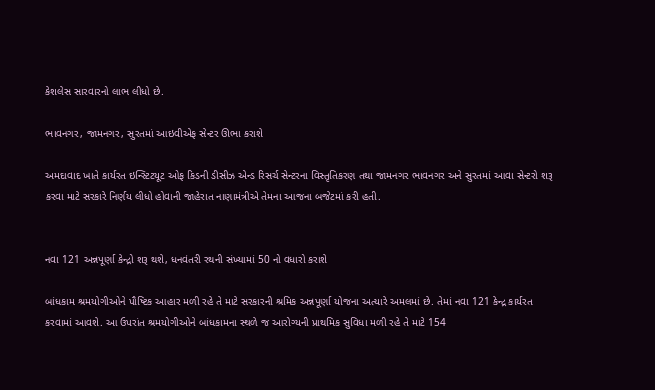કેશલેસ સારવારનો લાભ લીધો છે.

ભાવનગર, જામનગર, સુરતમાં આઇવીએફ સેન્ટર ઊભા કરાશે

અમદાવાદ ખાતે કાર્યરત ઇન્સ્ટિટયૂટ ઓફ કિડની ડીસીઝ એન્ડ રિસર્ચ સેન્ટરના વિસ્તૃતિકરણ તથા જામનગર ભાવનગર અને સુરતમાં આવા સેન્ટરો શરૂ કરવા માટે સરકારે નિર્ણય લીધો હોવાની જાહેરાત નાણામંત્રીએ તેમના આજના બજેટમાં કરી હતી.


નવા 121 અન્નપૂર્ણા કેન્દ્રો શરૂ થશે, ધનવંતરી રથની સંખ્યામાં 50 નો વધારો કરાશે

બાંધકામ શ્રમયોગીઓને પૌષ્ટિક આહાર મળી રહે તે માટે સરકારની શ્રમિક અન્નપૂર્ણા યોજના અત્યારે અમલમાં છે. તેમાં નવા 121 કેન્દ્ર કાર્યરત કરવામાં આવશે. આ ઉપરાંત શ્રમયોગીઓને બાંધકામના સ્થળે જ આરોગ્યની પ્રાથમિક સુવિધા મળી રહે તે માટે 154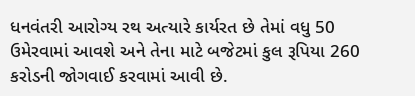ધનવંતરી આરોગ્ય રથ અત્યારે કાર્યરત છે તેમાં વધુ 50 ઉમેરવામાં આવશે અને તેના માટે બજેટમાં કુલ રૂપિયા 260 કરોડની જોગવાઈ કરવામાં આવી છે.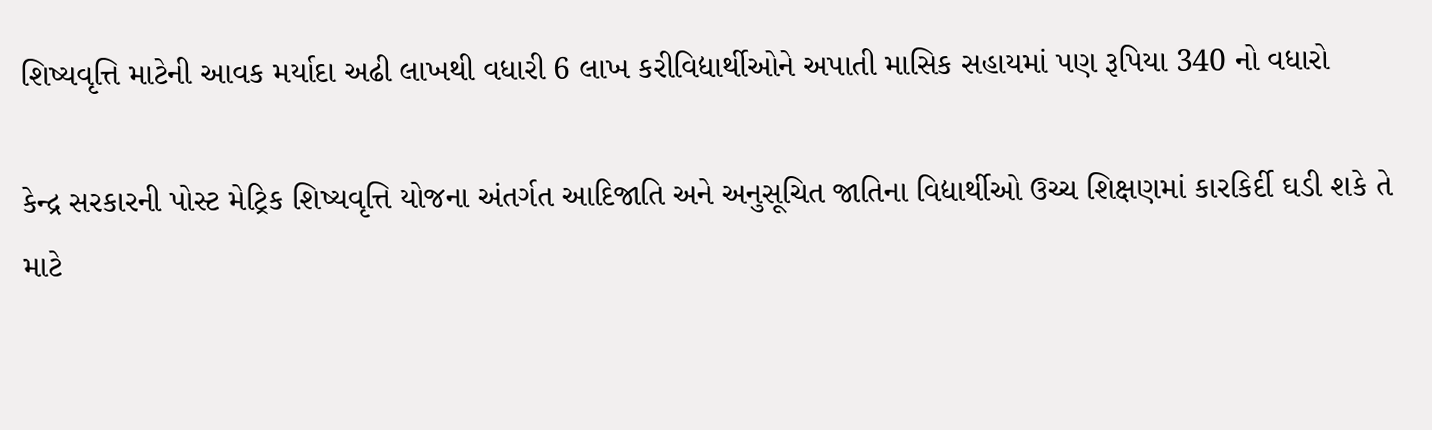શિષ્યવૃત્તિ માટેની આવક મર્યાદા અઢી લાખથી વધારી 6 લાખ કરીવિદ્યાર્થીઓને અપાતી માસિક સહાયમાં પણ રૂપિયા 340 નો વધારો

કેન્દ્ર સરકારની પોસ્ટ મેટ્રિક શિષ્યવૃત્તિ યોજના અંતર્ગત આદિજાતિ અને અનુસૂચિત જાતિના વિદ્યાર્થીઓ ઉચ્ચ શિક્ષણમાં કારકિર્દી ઘડી શકે તે માટે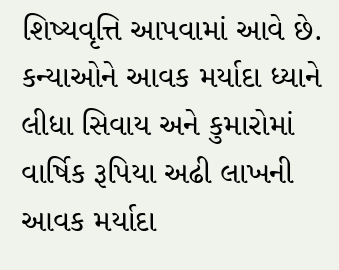શિષ્યવૃત્તિ આપવામાં આવે છે. કન્યાઓને આવક મર્યાદા ધ્યાને લીધા સિવાય અને કુમારોમાં વાર્ષિક રૂપિયા અઢી લાખની આવક મર્યાદા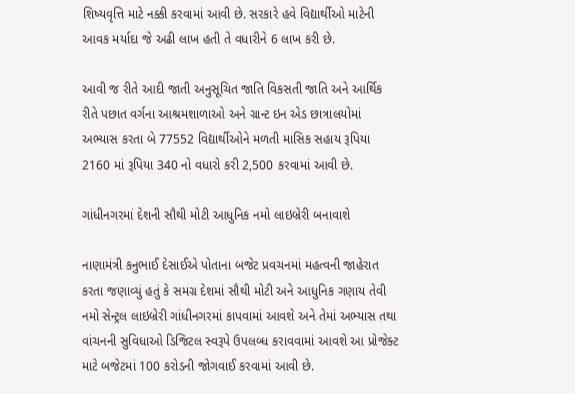શિષ્યવૃત્તિ માટે નક્કી કરવામાં આવી છે. સરકારે હવે વિદ્યાર્થીઓ માટેની આવક મર્યાદા જે અઢી લાખ હતી તે વધારીને 6 લાખ કરી છે.

આવી જ રીતે આદી જાતી અનુસૂચિત જાતિ વિકસતી જાતિ અને આર્થિક રીતે પછાત વર્ગના આશ્રમશાળાઓ અને ગ્રાન્ટ ઇન એડ છાત્રાલયોમાં અભ્યાસ કરતા બે 77552 વિદ્યાર્થીઓને મળતી માસિક સહાય રૂપિયા 2160 માં રૂપિયા 340 નો વધારો કરી 2,500 કરવામાં આવી છે.

ગાંધીનગરમાં દેશની સૌથી મોટી આધુનિક નમો લાઇબ્રેરી બનાવાશે

નાણામંત્રી કનુભાઈ દેસાઈએ પોતાના બજેટ પ્રવચનમાં મહત્વની જાહેરાત કરતા જણાવ્યું હતું કે સમગ્ર દેશમાં સૌથી મોટી અને આધુનિક ગણાય તેવી નમો સેન્ટ્રલ લાઇબ્રેરી ગાંધીનગરમાં કાપવામાં આવશે અને તેમાં અભ્યાસ તથા વાંચનની સુવિધાઓ ડિજિટલ સ્વરૂપે ઉપલબ્ધ કરાવવામાં આવશે આ પ્રોજેક્ટ માટે બજેટમાં 100 કરોડની જોગવાઈ કરવામાં આવી છે.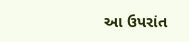આ ઉપરાંત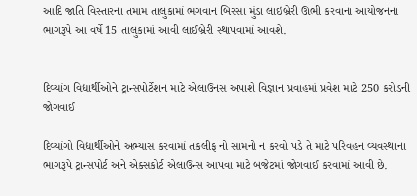આદિ જાતિ વિસ્તારના તમામ તાલુકામાં ભગવાન બિરસા મુંડા લાઇબ્રેરી ઊભી કરવાના આયોજનના ભાગરૂપે આ વર્ષે 15 તાલુકામાં આવી લાઈબ્રેરી સ્થાપવામાં આવશે.


દિવ્યાંગ વિદ્યાર્થીઓને ટ્રાન્સપોર્ટેશન માટે એલાઉનસ અપાશે વિજ્ઞાન પ્રવાહમાં પ્રવેશ માટે 250 કરોડની જોગવાઈ

દિવ્યાંગો વિદ્યાર્થીઓને અભ્યાસ કરવામાં તકલીફ નો સામનો ન કરવો પડે તે માટે પરિવહન વ્યવસ્થાના ભાગરૂપે ટ્રાન્સપોર્ટ અને એક્સકોર્ટ એલાઉન્સ આપવા માટે બજેટમાં જોગવાઈ કરવામાં આવી છે.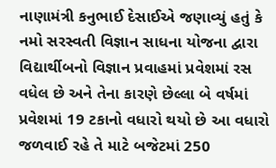નાણામંત્રી કનુભાઈ દેસાઈએ જણાવ્યું હતું કે નમો સરસ્વતી વિજ્ઞાન સાધના યોજના દ્વારા વિદ્યાર્થીબનો વિજ્ઞાન પ્રવાહમાં પ્રવેશમાં રસ વધેલ છે અને તેના કારણે છેલ્લા બે વર્ષમાં પ્રવેશમાં 19 ટકાનો વધારો થયો છે આ વધારો જળવાઈ રહે તે માટે બજેટમાં 250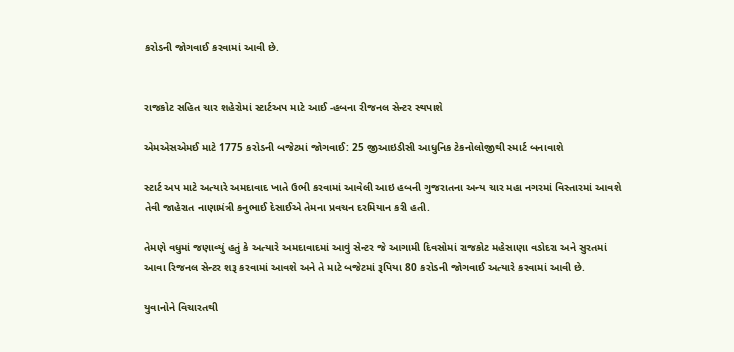કરોડની જોગવાઈ કરવામાં આવી છે.


રાજકોટ સહિત ચાર શહેરોમાં સ્ટાર્ટઅપ માટે આઈ -હબના રીજનલ સેન્ટર સ્થપાશે

એમએસએમઈ માટે 1775 કરોડની બજેટમાં જોગવાઈ: 25 જીઆઇડીસી આધુનિક ટેકનોલોજીથી સ્માર્ટ બનાવાશે

સ્ટાર્ટ અપ માટે અત્યારે અમદાવાદ ખાતે ઉભી કરવામાં આવેલી આઇ હબની ગુજરાતના અન્ય ચાર મહા નગરમાં વિસ્તારમાં આવશે તેવી જાહેરાત નાણામંત્રી કનુભાઈ દેસાઈએ તેમના પ્રવચન દરમિયાન કરી હતી.

તેમણે વધુમાં જણાવ્યું હતું કે અત્યારે અમદાવાદમાં આવું સેન્ટર જે આગામી દિવસોમાં રાજકોટ મહેસાણા વડોદરા અને સુરતમાં આવા રિજનલ સેન્ટર શરૂ કરવામાં આવશે અને તે માટે બજેટમાં રૂપિયા 80 કરોડની જોગવાઈ અત્યારે કરવામાં આવી છે.

યુવાનોને વિચારતથી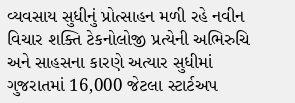વ્યવસાય સુધીનું પ્રોત્સાહન મળી રહે નવીન વિચાર શક્તિ ટેકનોલોજી પ્રત્યેની અભિરુચિ અને સાહસના કારણે અત્યાર સુધીમાં ગુજરાતમાં 16,000 જેટલા સ્ટાર્ટઅપ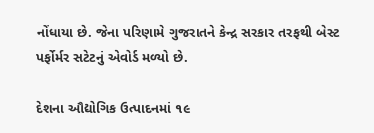નોંધાયા છે. જેના પરિણામે ગુજરાતને કેન્દ્ર સરકાર તરફથી બેસ્ટ પર્ફોર્મર સટેટનું એવોર્ડ મળ્યો છે.

દેશના ઔદ્યોગિક ઉત્પાદનમાં ૧૯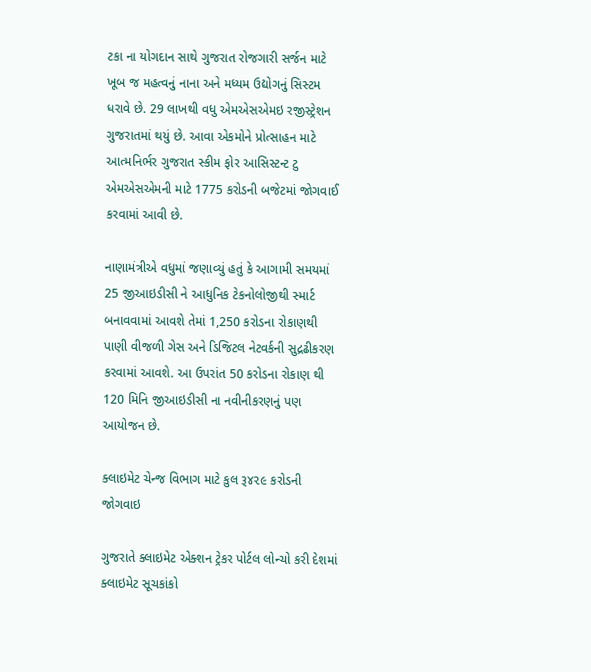ટકા ના યોગદાન સાથે ગુજરાત રોજગારી સર્જન માટે ખૂબ જ મહત્વનું નાના અને મધ્યમ ઉદ્યોગનું સિસ્ટમ ધરાવે છે. 29 લાખથી વધુ એમએસએમઇ રજીસ્ટ્રેશન ગુજરાતમાં થયું છે. આવા એકમોને પ્રોત્સાહન માટે આત્મનિર્ભર ગુજરાત સ્કીમ ફોર આસિસ્ટન્ટ ટુ એમએસએમની માટે 1775 કરોડની બજેટમાં જોગવાઈ કરવામાં આવી છે.

નાણામંત્રીએ વધુમાં જણાવ્યું હતું કે આગામી સમયમાં 25 જીઆઇડીસી ને આધુનિક ટેકનોલોજીથી સ્માર્ટ બનાવવામાં આવશે તેમાં 1,250 કરોડના રોકાણથી પાણી વીજળી ગેસ અને ડિજિટલ નેટવર્કની સુદ્રઢીકરણ કરવામાં આવશે. આ ઉપરાંત 50 કરોડના રોકાણ થી 120 મિનિ જીઆઇડીસી ના નવીનીકરણનું પણ આયોજન છે.

ક્લાઇમેટ ચેન્જ વિભાગ માટે કુલ રૂ૪૨૯ કરોડની જોગવાઇ

ગુજરાતે ક્લાઇમેટ એક્શન ટ્રેકર પોર્ટલ લોન્ચો કરી દેશમાં ક્લાઇમેટ સૂચકાંકો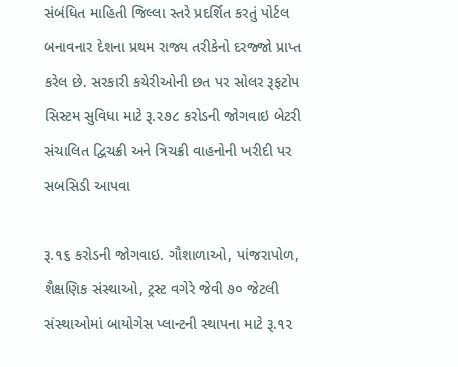સંબંધિત માહિતી જિલ્લા સ્તરે પ્રદર્શિત કરતું પોર્ટલ બનાવનાર દેશના પ્રથમ રાજ્ય તરીકેનો દરજ્જો પ્રાપ્ત કરેલ છે. સરકારી કચેરીઓની છત પર સોલર રૂફટોપ સિસ્ટમ સુવિધા માટે રૂ.૨૭૮ કરોડની જોગવાઇ બેટરી સંચાલિત દ્વિચક્રી અને ત્રિચક્રી વાહનોની ખરીદી પર સબસિડી આપવા

રૂ.૧૬ કરોડની જોગવાઇ. ગૌશાળાઓ, પાંજરાપોળ, શૈક્ષણિક સંસ્થાઓ, ટ્રસ્ટ વગેરે જેવી ૭૦ જેટલી સંસ્થાઓમાં બાયોગેસ પ્લાન્ટની સ્થાપના માટે રૂ.૧૨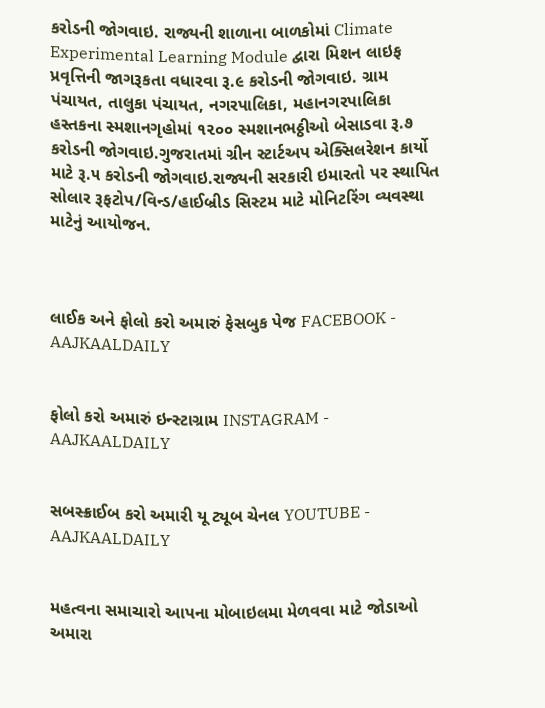કરોડની જોગવાઇ. રાજ્યની શાળાના બાળકોમાં Climate Experimental Learning Module દ્વારા મિશન લાઇફ પ્રવૃત્તિની જાગરૂકતા વધારવા રૂ.૯ કરોડની જોગવાઇ. ગ્રામ પંચાયત, તાલુકા પંચાયત, નગરપાલિકા, મહાનગરપાલિકા હસ્તકના સ્મશાનગૃહોમાં ૧૨૦૦ સ્મશાનભઠ્ઠીઓ બેસાડવા રૂ.૭ કરોડની જોગવાઇ.ગુજરાતમાં ગ્રીન સ્ટાર્ટઅપ એક્સિલરેશન કાર્યો માટે રૂ.૫ કરોડની જોગવાઇ.રાજ્યની સરકારી ઇમારતો પર સ્થાપિત સોલાર રૂફટોપ/વિન્ડ/હાઈબ્રીડ સિસ્ટમ માટે મોનિટરિંગ વ્યવસ્થા માટેનું આયોજન.



લાઈક અને ફોલો કરો અમારું ફેસબુક પેજ FACEBOOK - AAJKAALDAILY


ફોલો કરો અમારું ઇન્સ્ટાગ્રામ INSTAGRAM - AAJKAALDAILY


સબસ્ક્રાઈબ કરો અમારી યૂ ટ્યૂબ ચેનલ YOUTUBE - AAJKAALDAILY


મહત્વના સમાચારો આપના મોબાઇલમા મેળવવા માટે જોડાઓ અમારા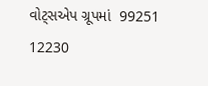વોટ્સએપ ગ્રૂપમાં  99251 12230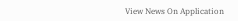View News On Application